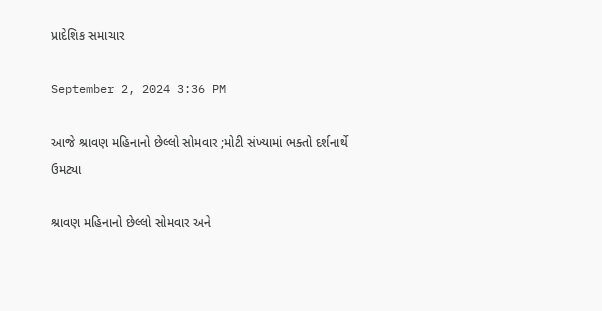પ્રાદેશિક સમાચાર

September 2, 2024 3:36 PM

આજે શ્રાવણ મહિનાનો છેલ્લો સોમવાર ;મોટી સંખ્યામાં ભક્તો દર્શનાર્થે ઉમટ્યા

શ્રાવણ મહિનાનો છેલ્લો સોમવાર અને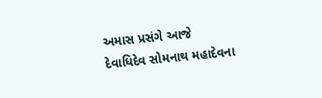અમાસ પ્રસંગે આજે દેવાધિદેવ સોમનાથ મહાદેવના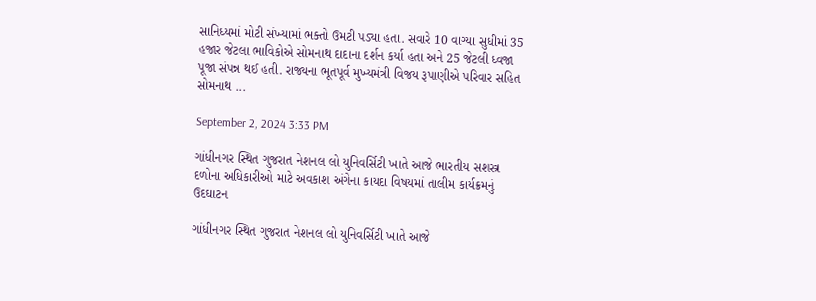સાનિધ્યમાં મોટી સંખ્યામાં ભક્તો ઉમટી પડ્યા હતા. સવારે 10 વાગ્યા સુધીમાં 35 હજાર જેટલા ભાવિકોએ સોમનાથ દાદાના દર્શન કર્યા હતા અને 25 જેટલી ધ્વજા પૂજા સંપન્ન થઈ હતી. રાજ્યના ભૂતપૂર્વ મુખ્યમંત્રી વિજય રૂપાણીએ પરિવાર સહિત સોમનાથ ...

September 2, 2024 3:33 PM

ગાંધીનગર સ્થિત ગુજરાત નેશનલ લો યુનિવર્સિટી ખાતે આજે ભારતીય સશસ્ત્ર દળોના અધિકારીઓ માટે અવકાશ અંગેના કાયદા વિષયમાં તાલીમ કાર્યક્રમનું ઉદઘાટન

ગાંધીનગર સ્થિત ગુજરાત નેશનલ લો યુનિવર્સિટી ખાતે આજે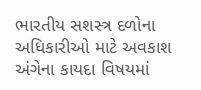ભારતીય સશસ્ત્ર દળોના અધિકારીઓ માટે અવકાશ અંગેના કાયદા વિષયમાં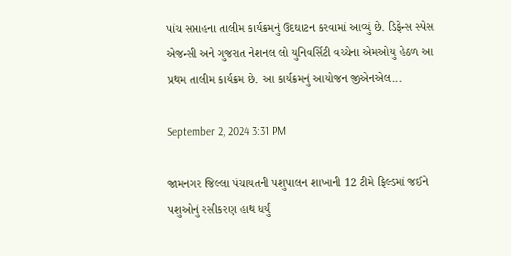પાંચ સપ્તાહના તાલીમ કાર્યક્રમનું ઉદઘાટન કરવામાં આવ્યું છે. ડિફેન્સ સ્પેસ એજન્સી અને ગુજરાત નેશનલ લો યુનિવર્સિટી વચ્ચેના એમઓયુ હેઠળ આ પ્રથમ તાલીમ કાર્યક્રમ છે. આ કાર્યક્રમનું આયોજન જીએનએલ...

September 2, 2024 3:31 PM

જામનગર જિલ્લા પંચાયતની પશુપાલન શાખાની 12 ટીમે ફિલ્ડમાં જઈને પશુઓનું રસીકરણ હાથ ધર્યું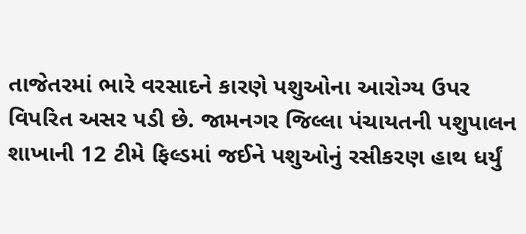તાજેતરમાં ભારે વરસાદને કારણે પશુઓના આરોગ્ય ઉપર વિપરિત અસર પડી છે. જામનગર જિલ્લા પંચાયતની પશુપાલન શાખાની 12 ટીમે ફિલ્ડમાં જઈને પશુઓનું રસીકરણ હાથ ધર્યું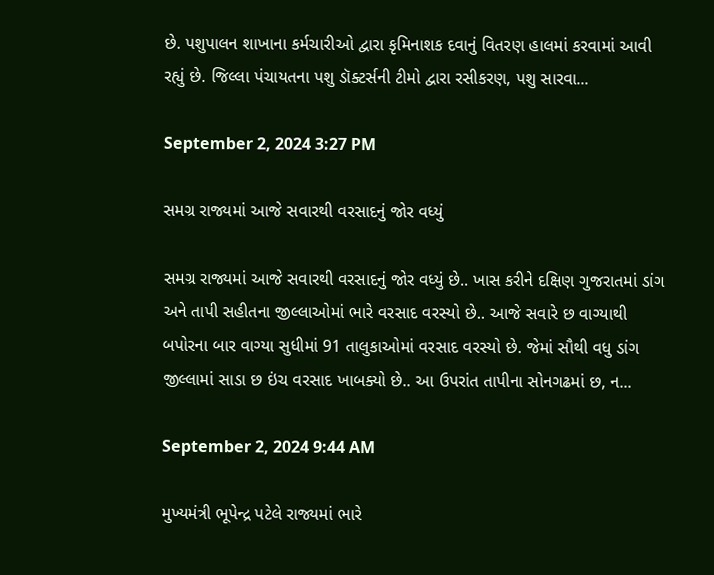છે. પશુપાલન શાખાના કર્મચારીઓ દ્વારા કૃમિનાશક દવાનું વિતરણ હાલમાં કરવામાં આવી રહ્યું છે. જિલ્લા પંચાયતના પશુ ડૉક્ટર્સની ટીમો દ્વારા રસીકરણ, પશુ સારવા...

September 2, 2024 3:27 PM

સમગ્ર રાજ્યમાં આજે સવારથી વરસાદનું જોર વધ્યું

સમગ્ર રાજ્યમાં આજે સવારથી વરસાદનું જોર વધ્યું છે.. ખાસ કરીને દક્ષિણ ગુજરાતમાં ડાંગ અને તાપી સહીતના જીલ્લાઓમાં ભારે વરસાદ વરસ્યો છે.. આજે સવારે છ વાગ્યાથી બપોરના બાર વાગ્યા સુધીમાં 91 તાલુકાઓમાં વરસાદ વરસ્યો છે. જેમાં સૌથી વધુ ડાંગ જીલ્લામાં સાડા છ ઇંચ વરસાદ ખાબક્યો છે.. આ ઉપરાંત તાપીના સોનગઢમાં છ, ન...

September 2, 2024 9:44 AM

મુખ્યમંત્રી ભૂપેન્દ્ર પટેલે રાજ્યમાં ભારે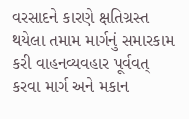વરસાદને કારણે ક્ષતિગ્રસ્ત થયેલા તમામ માર્ગનું સમારકામ કરી વાહનવ્યવહાર પૂર્વવત્ કરવા માર્ગ અને મકાન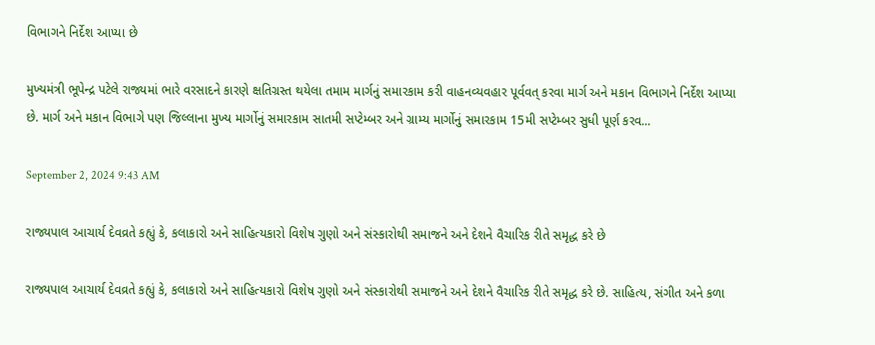વિભાગને નિર્દેશ આપ્યા છે

મુખ્યમંત્રી ભૂપેન્દ્ર પટેલે રાજ્યમાં ભારે વરસાદને કારણે ક્ષતિગ્રસ્ત થયેલા તમામ માર્ગનું સમારકામ કરી વાહનવ્યવહાર પૂર્વવત્ કરવા માર્ગ અને મકાન વિભાગને નિર્દેશ આપ્યા છે. માર્ગ અને મકાન વિભાગે પણ જિલ્લાના મુખ્ય માર્ગોનું સમારકામ સાતમી સપ્ટેમ્બર અને ગ્રામ્ય માર્ગોનું સમારકામ 15મી સપ્ટેમ્બર સુધી પૂર્ણ કરવ...

September 2, 2024 9:43 AM

રાજ્યપાલ આચાર્ય દેવવ્રતે કહ્યું કે, કલાકારો અને સાહિત્યકારો વિશેષ ગુણો અને સંસ્કારોથી સમાજને અને દેશને વૈચારિક રીતે સમૃદ્ધ કરે છે

રાજ્યપાલ આચાર્ય દેવવ્રતે કહ્યું કે, કલાકારો અને સાહિત્યકારો વિશેષ ગુણો અને સંસ્કારોથી સમાજને અને દેશને વૈચારિક રીતે સમૃદ્ધ કરે છે. સાહિત્ય, સંગીત અને કળા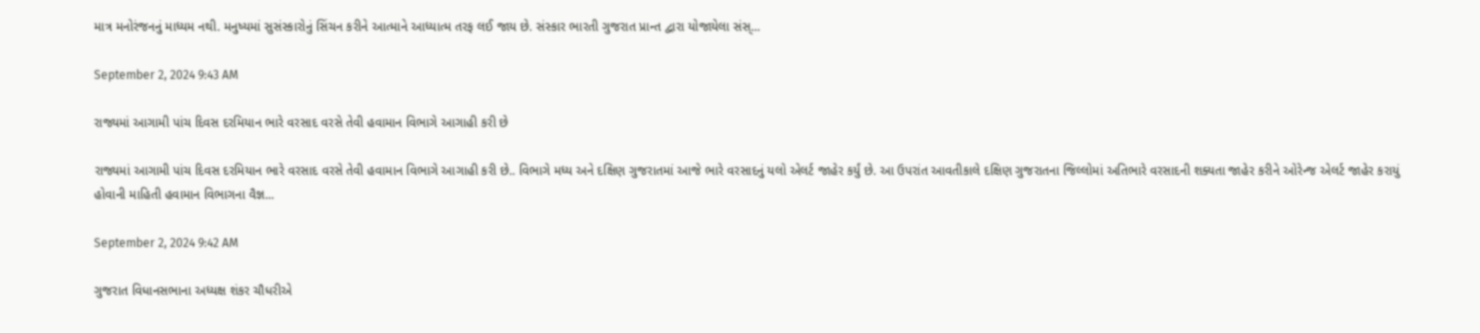માત્ર મનોરંજનનું માધ્યમ નથી. મનુષ્યમાં સુસંસ્કારોનું સિંચન કરીને આત્માને આધ્યાત્મ તરફ લઈ જાય છે. સંસ્કાર ભારતી ગુજરાત પ્રાન્ત દ્વારા યોજાયેલા સંસ્...

September 2, 2024 9:43 AM

રાજ્યમાં આગામી પાંચ દિવસ દરમિયાન ભારે વરસાદ વરસે તેવી હવામાન વિભાગે આગાહી કરી છે

રાજ્યમાં આગામી પાંચ દિવસ દરમિયાન ભારે વરસાદ વરસે તેવી હવામાન વિભાગે આગાહી કરી છે.. વિભાગે મધ્ય અને દક્ષિણ ગુજરાતમાં આજે ભારે વરસાદનું યલો એલર્ટ જાહેર કર્યું છે. આ ઉપરાંત આવતીકાલે દક્ષિણ ગુજરાતના જિલ્લોમાં અતિભારે વરસાદની શક્યતા જાહેર કરીને ઓરેન્જ એલર્ટ જાહેર કરાયું હોવાની માહિતી હવામાન વિભાગના વૈજ્ઞ...

September 2, 2024 9:42 AM

ગુજરાત વિધાનસભાના અધ્યક્ષ શંકર ચૌધરીએ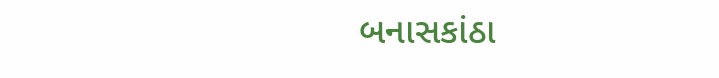બનાસકાંઠા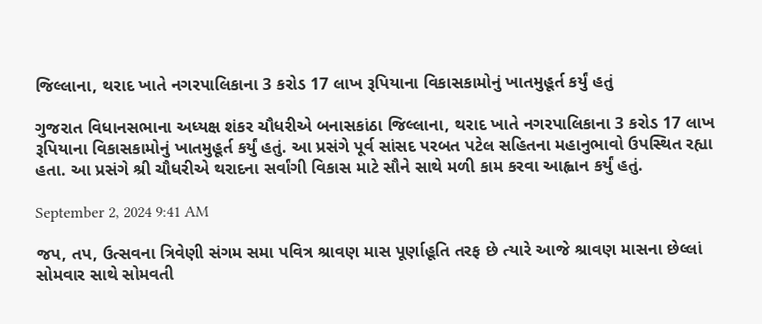જિલ્લાના, થરાદ ખાતે નગરપાલિકાના 3 કરોડ 17 લાખ રૂપિયાના વિકાસકામોનું ખાતમુહૂર્ત કર્યું હતું

ગુજરાત વિધાનસભાના અધ્યક્ષ શંકર ચૌધરીએ બનાસકાંઠા જિલ્લાના, થરાદ ખાતે નગરપાલિકાના 3 કરોડ 17 લાખ રૂપિયાના વિકાસકામોનું ખાતમુહૂર્ત કર્યું હતું. આ પ્રસંગે પૂર્વ સાંસદ પરબત પટેલ સહિતના મહાનુભાવો ઉપસ્થિત રહ્યા હતા. આ પ્રસંગે શ્રી ચૌધરીએ થરાદના સર્વાંગી વિકાસ માટે સૌને સાથે મળી કામ કરવા આહ્વાન કર્યું હતું.

September 2, 2024 9:41 AM

જપ, તપ, ઉત્સવના ત્રિવેણી સંગમ સમા પવિત્ર શ્રાવણ માસ પૂર્ણાહૂતિ તરફ છે ત્યારે આજે શ્રાવણ માસના છેલ્લાં સોમવાર સાથે સોમવતી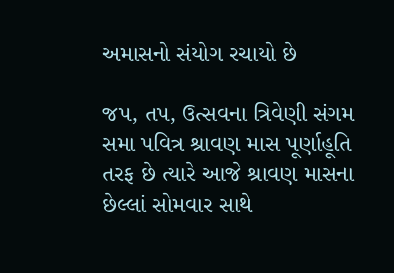અમાસનો સંયોગ રચાયો છે

જપ, તપ, ઉત્સવના ત્રિવેણી સંગમ સમા પવિત્ર શ્રાવણ માસ પૂર્ણાહૂતિ તરફ છે ત્યારે આજે શ્રાવણ માસના છેલ્લાં સોમવાર સાથે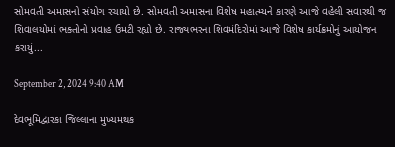સોમવતી અમાસનો સંયોગ રચાયો છે. સોમવતી અમાસના વિશેષ મહાત્મ્યને કારણે આજે વહેલી સવારથી જ શિવાલયોમાં ભક્તોનો પ્રવાહ ઉમટી રહ્યો છે. રાજ્યભરના શિવમંદિરોમાં આજે વિશેષ કાર્યક્રમોનું આયોજન કરાયું...

September 2, 2024 9:40 AM

દેવભૂમિદ્વારકા જિલ્લાના મુખ્યમથક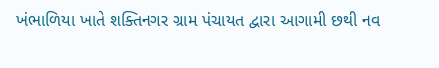ખંભાળિયા ખાતે શક્તિનગર ગ્રામ પંચાયત દ્વારા આગામી છથી નવ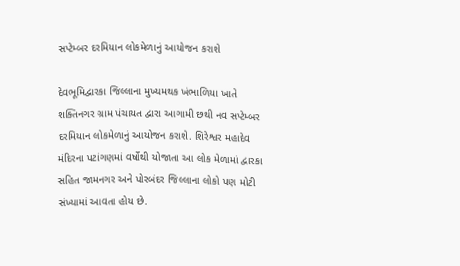સપ્ટેમ્બર દરમિયાન લોકમેળાનું આયોજન કરાશે

દેવભૂમિદ્વારકા જિલ્લાના મુખ્યમથક ખંભાળિયા ખાતે શક્તિનગર ગ્રામ પંચાયત દ્વારા આગામી છથી નવ સપ્ટેમ્બર દરમિયાન લોકમેળાનું આયોજન કરાશે. શિરેશ્વર મહાદેવ મંદિરના પટાંગણમાં વર્ષોથી યોજાતા આ લોક મેળામાં દ્વારકા સહિત જામનગર અને પોરબંદર જિલ્લાના લોકો પણ મોટી સંખ્યામાં આવતા હોય છે.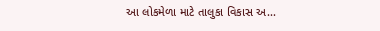આ લોકમેળા માટે તાલુકા વિકાસ અ...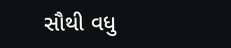સૌથી વધુ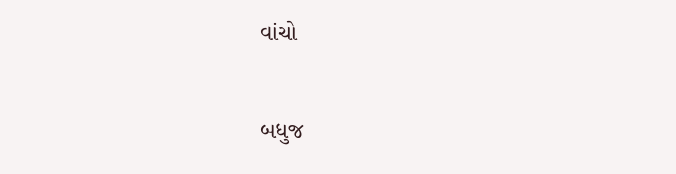વાંચો

બધુજ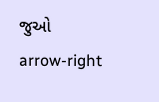જુઓ arrow-right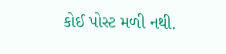કોઈ પોસ્ટ મળી નથી.